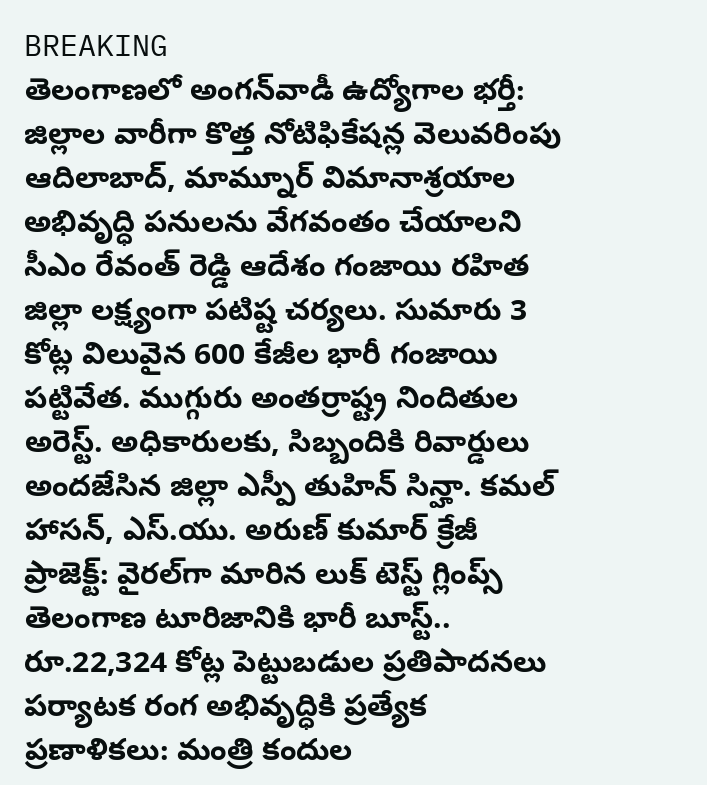BREAKING
తెలంగాణలో అంగన్‌వాడీ ఉద్యోగాల భర్తీ: జిల్లాల వారీగా కొత్త నోటిఫికేషన్ల వెలువరింపు ఆదిలాబాద్, మామ్నూర్ విమానాశ్రయాల అభివృద్ధి పనులను వేగవంతం చేయాలని సీఎం రేవంత్ రెడ్డి ఆదేశం గంజాయి రహిత జిల్లా లక్ష్యంగా పటిష్ట చర్యలు. సుమారు 3 కోట్ల విలువైన 600 కేజీల భారీ గంజాయి పట్టివేత. ముగ్గురు అంతర్రాష్ట్ర నిందితుల అరెస్ట్. అధికారులకు, సిబ్బందికి రివార్డులు అందజేసిన జిల్లా ఎస్పీ తుహిన్ సిన్హా. కమల్ హాసన్, ఎస్.యు. అరుణ్ కుమార్ క్రేజీ ప్రాజెక్ట్: వైరల్‌గా మారిన లుక్ టెస్ట్ గ్లింప్స్ తెలంగాణ టూరిజానికి భారీ బూస్ట్.. రూ.22,324 కోట్ల పెట్టుబడుల ప్రతిపాదనలు పర్యాటక రంగ అభివృద్ధికి ప్రత్యేక ప్రణాళికలు: మంత్రి కందుల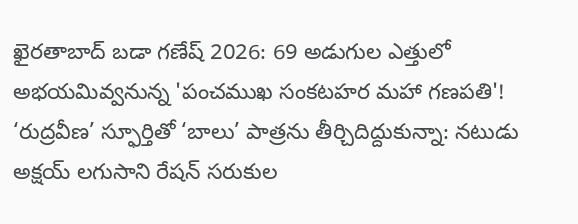ఖైరతాబాద్ బడా గణేష్ 2026: 69 అడుగుల ఎత్తులో అభయమివ్వనున్న 'పంచముఖ సంకటహర మహా గణపతి'! ‘రుద్రవీణ’ స్ఫూర్తితో ‘బాలు’ పాత్రను తీర్చిదిద్దుకున్నా: నటుడు అక్షయ్ లగుసాని రేషన్ సరుకుల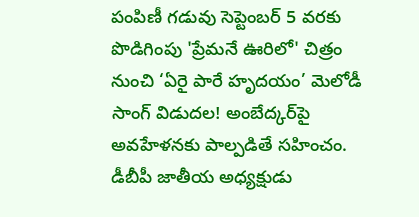పంపిణీ గడువు సెప్టెంబర్ 5 వరకు పొడిగింపు 'ప్రేమనే ఊరిలో' చిత్రం నుంచి ‘ఏరై పారే హృదయం’ మెలోడీ సాంగ్ విడుదల! అంబేద్కర్‌పై అవహేళనకు పాల్పడితే సహించం. డీబీపీ జాతీయ అధ్యక్షుడు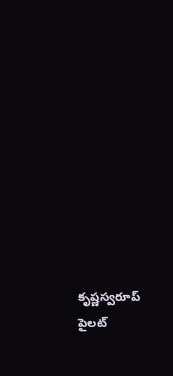కృష్ణస్వరూప్ పైలట్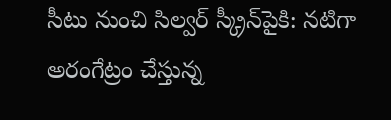సీటు నుంచి సిల్వర్ స్క్రీన్‌పైకి: నటిగా అరంగేట్రం చేస్తున్న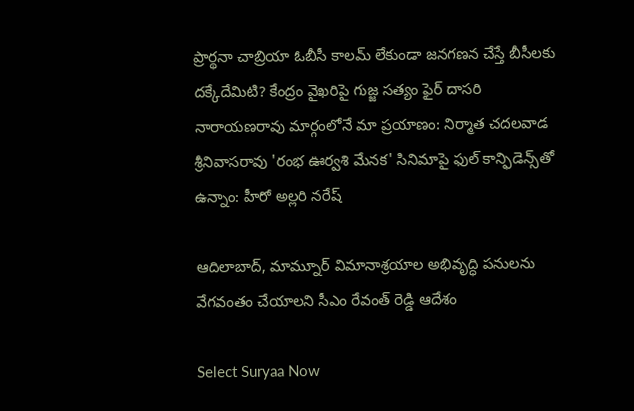ప్రార్థనా చాబ్రియా ఓబీసీ కాలమ్‌ లేకుండా జనగణన చేస్తే బీసీలకు దక్కేదేమిటి? కేంద్రం వైఖరిపై గుజ్జ సత్యం ఫైర్ దాసరి నారాయణరావు మార్గంలోనే మా ప్రయాణం: నిర్మాత చదలవాడ శ్రీనివాసరావు 'రంభ ఊర్వశి మేనక' సినిమాపై ఫుల్ కాన్ఫిడెన్స్‌తో ఉన్నాం: హీరో అల్లరి నరేష్

ఆదిలాబాద్, మామ్నూర్ విమానాశ్రయాల అభివృద్ధి పనులను వేగవంతం చేయాలని సీఎం రేవంత్ రెడ్డి ఆదేశం

Select Suryaa Now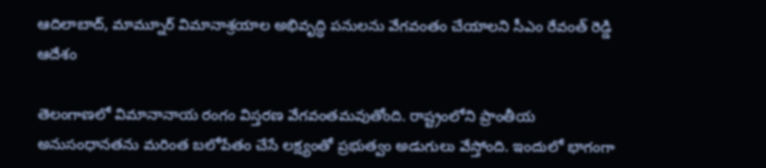ఆదిలాబాద్, మామ్నూర్ విమానాశ్రయాల అభివృద్ధి పనులను వేగవంతం చేయాలని సీఎం రేవంత్ రెడ్డి ఆదేశం

తెలంగాణలో విమానానాయ రంగం విస్తరణ వేగవంతమవుతోంది. రాష్ట్రంలోని ప్రాంతీయ అనుసంధానతను మరింత బలోపేతం చేసే లక్ష్యంతో ప్రభుత్వం అడుగులు వేస్తోంది. ఇందులో భాగంగా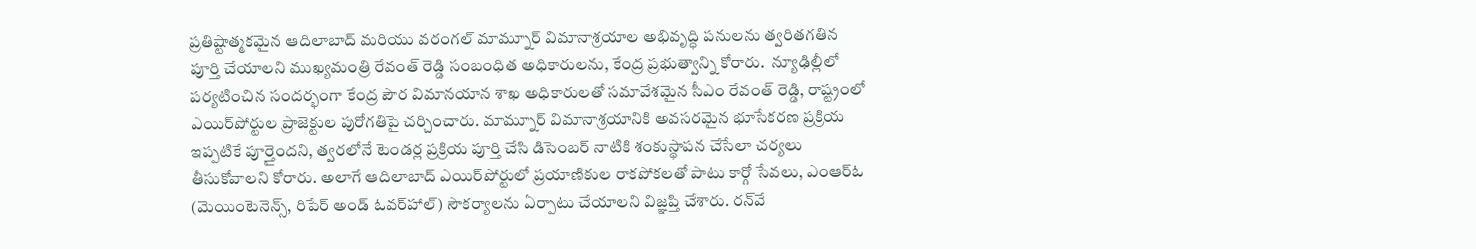ప్రతిష్టాత్మకమైన ఆదిలాబాద్ మరియు వరంగల్ మామ్నూర్ విమానాశ్రయాల అభివృద్ధి పనులను త్వరితగతిన పూర్తి చేయాలని ముఖ్యమంత్రి రేవంత్ రెడ్డి సంబంధిత అధికారులను, కేంద్ర ప్రభుత్వాన్ని కోరారు.  న్యూఢిల్లీలో పర్యటించిన సందర్భంగా కేంద్ర పౌర విమానయాన శాఖ అధికారులతో సమావేశమైన సీఎం రేవంత్ రెడ్డి, రాష్ట్రంలో ఎయిర్‌పోర్టుల ప్రాజెక్టుల పురోగతిపై చర్చించారు. మామ్నూర్ విమానాశ్రయానికి అవసరమైన భూసేకరణ ప్రక్రియ ఇప్పటికే పూర్తైందని, త్వరలోనే టెండర్ల ప్రక్రియ పూర్తి చేసి డిసెంబర్ నాటికి శంకుస్థాపన చేసేలా చర్యలు తీసుకోవాలని కోరారు. అలాగే ఆదిలాబాద్ ఎయిర్‌పోర్టులో ప్రయాణికుల రాకపోకలతో పాటు కార్గో సేవలు, ఎంఆర్ఓ (మెయింటెనెన్స్, రిపేర్ అండ్ ఓవర్‌హాల్) సౌకర్యాలను ఏర్పాటు చేయాలని విజ్ఞప్తి చేశారు. రన్‌వే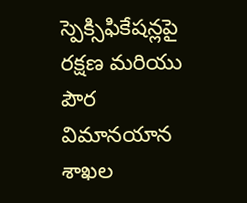స్పెక్సిఫికేషన్లపై రక్షణ మరియు పౌర విమానయాన శాఖల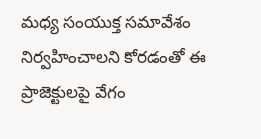మధ్య సంయుక్త సమావేశం నిర్వహించాలని కోరడంతో ఈ ప్రాజెక్టులపై వేగం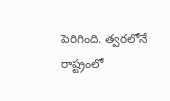పెరిగింది. త్వరలోనే రాష్ట్రంలో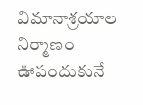విమానాశ్రయాల నిర్మాణం ఊపందుకునే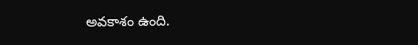అవకాశం ఉంది.